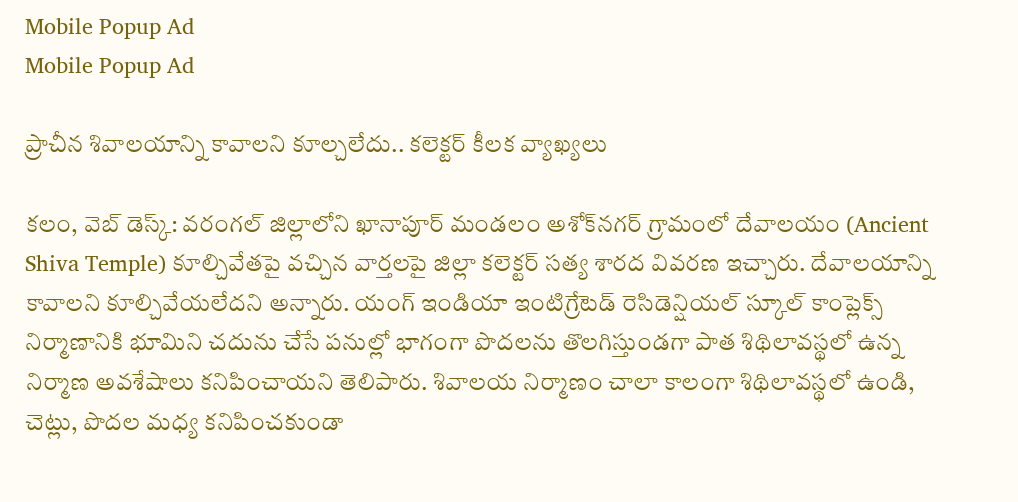Mobile Popup Ad
Mobile Popup Ad

ప్రాచీన శివాలయాన్ని కావాలని కూల్చలేదు.. కలెక్టర్ కీలక వ్యాఖ్యలు

కలం, వెబ్ డెస్క్: వరంగల్ జిల్లాలోని ఖానాపూర్ మండలం అశోక్‌నగర్ గ్రామంలో దేవాలయం (Ancient Shiva Temple) కూల్చివేతపై వచ్చిన వార్తలపై జిల్లా కలెక్టర్ సత్య శారద వివరణ ఇచ్చారు. దేవాలయాన్ని కావాలని కూల్చివేయలేదని అన్నారు. యంగ్ ఇండియా ఇంటిగ్రేటెడ్ రెసిడెన్షియల్ స్కూల్ కాంప్లెక్స్ నిర్మాణానికి భూమిని చదును చేసే పనుల్లో భాగంగా పొదలను తొలగిస్తుండగా పాత శిథిలావస్థలో ఉన్న నిర్మాణ అవశేషాలు కనిపించాయని తెలిపారు. శివాలయ నిర్మాణం చాలా కాలంగా శిథిలావస్థలో ఉండి, చెట్లు, పొదల మధ్య కనిపించకుండా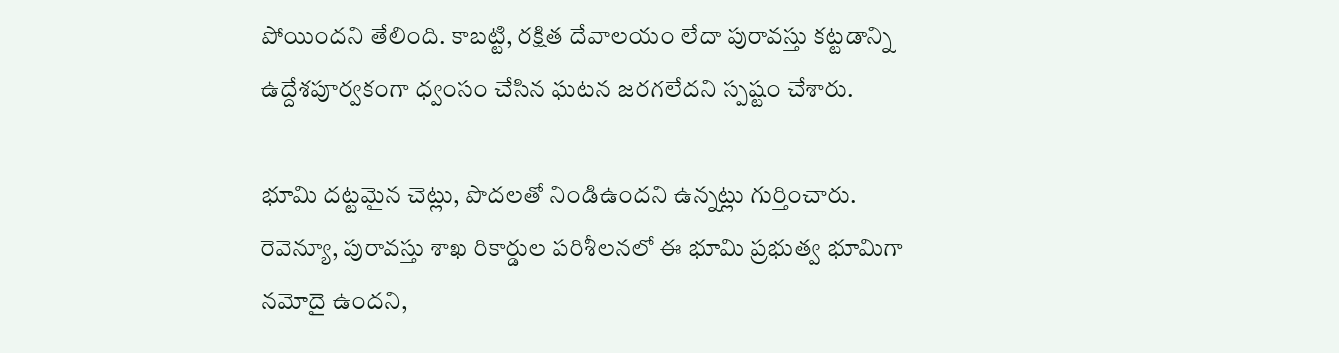పోయిందని తేలింది. కాబట్టి, రక్షిత దేవాలయం లేదా పురావస్తు కట్టడాన్ని ఉద్దేశపూర్వకంగా ధ్వంసం చేసిన ఘటన జరగలేదని స్పష్టం చేశారు.

భూమి దట్టమైన చెట్లు, పొదలతో నిండిఉందని ఉన్నట్లు గుర్తించారు. రెవెన్యూ, పురావస్తు శాఖ రికార్డుల పరిశీలనలో ఈ భూమి ప్రభుత్వ భూమిగా నమోదై ఉందని,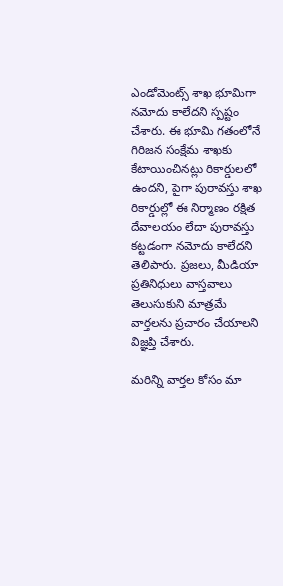ఎండోమెంట్స్ శాఖ భూమిగా నమోదు కాలేదని స్పష్టం చేశారు. ఈ భూమి గతంలోనే గిరిజన సంక్షేమ శాఖకు కేటాయించినట్లు రికార్డులలో ఉందని, పైగా పురావస్తు శాఖ రికార్డుల్లో ఈ నిర్మాణం రక్షిత దేవాలయం లేదా పురావస్తు కట్టడంగా నమోదు కాలేదని తెలిపారు. ప్రజలు, మీడియా ప్రతినిధులు వాస్తవాలు తెలుసుకుని మాత్రమే వార్తలను ప్రచారం చేయాలని విజ్ఞప్తి చేశారు.

మ‌రిన్ని వార్త‌ల కోసం మా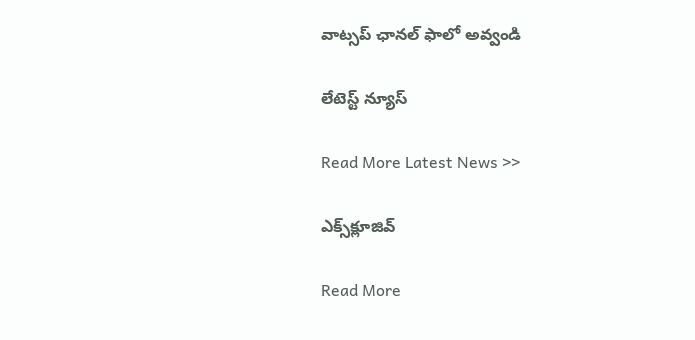వాట్స‌ప్ ఛాన‌ల్ ఫాలో అవ్వండి

లేటెస్ట్ న్యూస్‌

Read More Latest News >>

ఎక్స్‌క్లూజివ్‌

Read More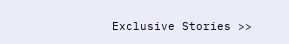Exclusive Stories >>